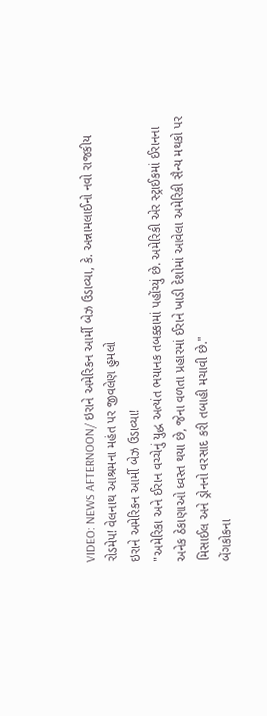VIDEO: NEWS AFTERNOON/ ઇરાને અમેરિકન આર્મી બેઝ ઉડાવ્યા, કે. અન્નામલાઈનો નવો રાજકીય રોડમેપ! વેલનાથ આશ્રમના મહંત પર જીવલેણ હુમલો
ઇરાને અમેરિકન આર્મી બેઝ ઉડાવ્યા!
"અમેરિકા અને ઈરાન વચ્ચેનું યુદ્ધ અત્યંત ભયાનક તબક્કામાં પહોંચ્યું છે. અમેરિકી એર સ્ટ્રાઈકમાં ઈરાનના અનેક ઠેકાણાઓ ધ્વસ્ત થયા છે, જેના વળતા પ્રહારમાં ઈરાને ખાડી દેશોમાં આવેલા અમેરિકી સૈન્ય મથકો પર મિસાઈલ અને ડ્રોનનો વરસાદ કરી તબાહી મચાવી છે."
બેંગકોકના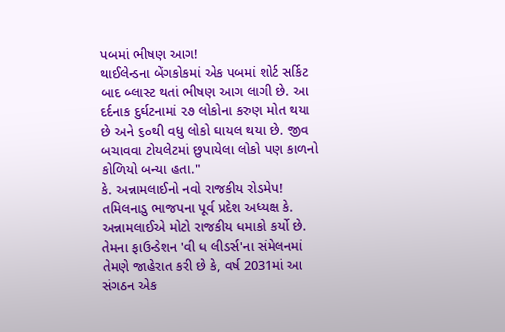પબમાં ભીષણ આગ!
થાઈલેન્ડના બેંગકોકમાં એક પબમાં શોર્ટ સર્કિટ બાદ બ્લાસ્ટ થતાં ભીષણ આગ લાગી છે. આ દર્દનાક દુર્ઘટનામાં ૨૭ લોકોના કરુણ મોત થયા છે અને ૬૦થી વધુ લોકો ઘાયલ થયા છે. જીવ બચાવવા ટોયલેટમાં છુપાયેલા લોકો પણ કાળનો કોળિયો બન્યા હતા."
કે. અન્નામલાઈનો નવો રાજકીય રોડમેપ!
તમિલનાડુ ભાજપના પૂર્વ પ્રદેશ અધ્યક્ષ કે. અન્નામલાઈએ મોટો રાજકીય ધમાકો કર્યો છે. તેમના ફાઉન્ડેશન 'વી ધ લીડર્સ'ના સંમેલનમાં તેમણે જાહેરાત કરી છે કે, વર્ષ 2031માં આ સંગઠન એક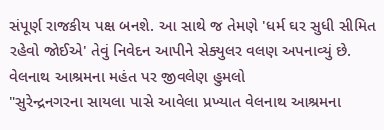સંપૂર્ણ રાજકીય પક્ષ બનશે. આ સાથે જ તેમણે 'ધર્મ ઘર સુધી સીમિત રહેવો જોઈએ' તેવું નિવેદન આપીને સેક્યુલર વલણ અપનાવ્યું છે.
વેલનાથ આશ્રમના મહંત પર જીવલેણ હુમલો
"સુરેન્દ્રનગરના સાયલા પાસે આવેલા પ્રખ્યાત વેલનાથ આશ્રમના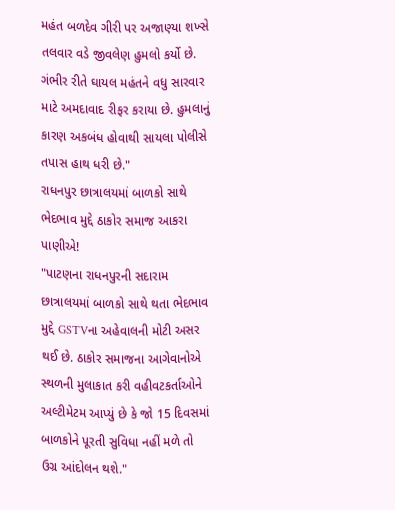મહંત બળદેવ ગીરી પર અજાણ્યા શખ્સે તલવાર વડે જીવલેણ હુમલો કર્યો છે. ગંભીર રીતે ઘાયલ મહંતને વધુ સારવાર માટે અમદાવાદ રીફર કરાયા છે. હુમલાનું કારણ અકબંધ હોવાથી સાયલા પોલીસે તપાસ હાથ ધરી છે."
રાધનપુર છાત્રાલયમાં બાળકો સાથે ભેદભાવ મુદ્દે ઠાકોર સમાજ આકરા પાણીએ!
"પાટણના રાધનપુરની સદારામ છાત્રાલયમાં બાળકો સાથે થતા ભેદભાવ મુદ્દે GSTVના અહેવાલની મોટી અસર થઈ છે. ઠાકોર સમાજના આગેવાનોએ સ્થળની મુલાકાત કરી વહીવટકર્તાઓને અલ્ટીમેટમ આપ્યું છે કે જો 15 દિવસમાં બાળકોને પૂરતી સુવિધા નહીં મળે તો ઉગ્ર આંદોલન થશે."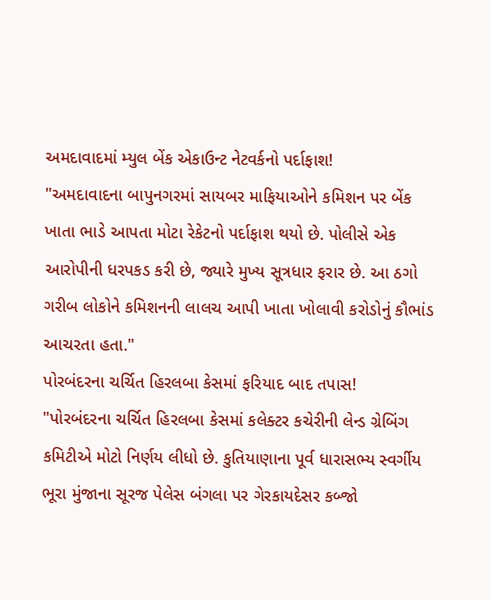અમદાવાદમાં મ્યુલ બેંક એકાઉન્ટ નેટવર્કનો પર્દાફાશ!
"અમદાવાદના બાપુનગરમાં સાયબર માફિયાઓને કમિશન પર બેંક ખાતા ભાડે આપતા મોટા રેકેટનો પર્દાફાશ થયો છે. પોલીસે એક આરોપીની ધરપકડ કરી છે, જ્યારે મુખ્ય સૂત્રધાર ફરાર છે. આ ઠગો ગરીબ લોકોને કમિશનની લાલચ આપી ખાતા ખોલાવી કરોડોનું કૌભાંડ આચરતા હતા."
પોરબંદરના ચર્ચિત હિરલબા કેસમાં ફરિયાદ બાદ તપાસ!
"પોરબંદરના ચર્ચિત હિરલબા કેસમાં કલેક્ટર કચેરીની લેન્ડ ગ્રેબિંગ કમિટીએ મોટો નિર્ણય લીધો છે. કુતિયાણાના પૂર્વ ધારાસભ્ય સ્વર્ગીય ભૂરા મુંજાના સૂરજ પેલેસ બંગલા પર ગેરકાયદેસર કબ્જો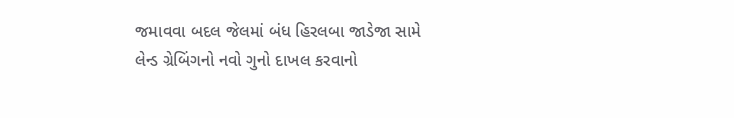જમાવવા બદલ જેલમાં બંધ હિરલબા જાડેજા સામે લેન્ડ ગ્રેબિંગનો નવો ગુનો દાખલ કરવાનો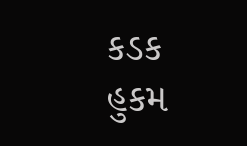કડક હુકમ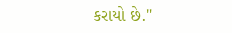કરાયો છે."